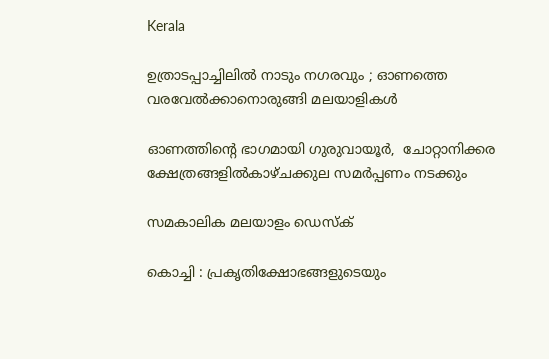Kerala

ഉത്രാടപ്പാച്ചിലില്‍ നാടും നഗരവും ; ഓണത്തെ വരവേല്‍ക്കാനൊരുങ്ങി മലയാളികള്‍

ഓണത്തിന്റെ ഭാഗമായി ഗുരുവായൂര്‍,  ചോറ്റാനിക്കര ക്ഷേത്രങ്ങളില്‍കാഴ്ചക്കുല സമര്‍പ്പണം നടക്കും

സമകാലിക മലയാളം ഡെസ്ക്

കൊച്ചി : പ്രകൃതിക്ഷോഭങ്ങളുടെയും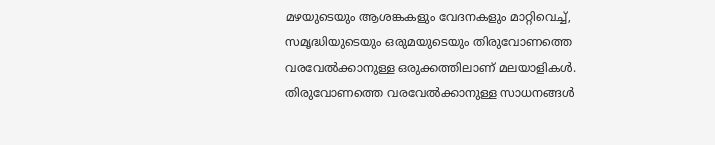മഴയുടെയും ആശങ്കകളും വേദനകളും മാറ്റിവെച്ച്, സമൃദ്ധിയുടെയും ഒരുമയുടെയും തിരുവോണത്തെ വരവേല്‍ക്കാനുള്ള ഒരുക്കത്തിലാണ് മലയാളികള്‍. തിരുവോണത്തെ വരവേല്‍ക്കാനുള്ള സാധനങ്ങള്‍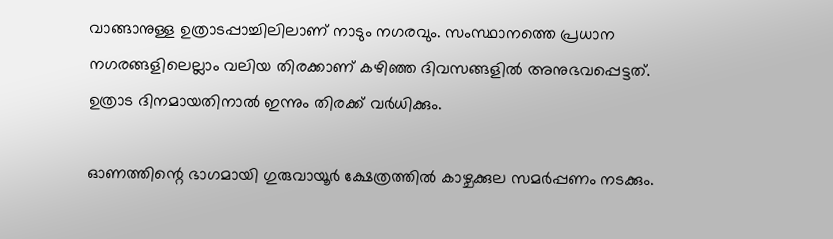വാങ്ങാനുള്ള ഉത്രാടപ്പാച്ചിലിലാണ് നാടും നഗരവും. സംസ്ഥാനത്തെ പ്രധാന നഗരങ്ങളിലെല്ലാം വലിയ തിരക്കാണ് കഴിഞ്ഞ ദിവസങ്ങളില്‍ അനുഭവപ്പെട്ടത്. ഉത്രാട ദിനമായതിനാല്‍ ഇന്നും തിരക്ക് വര്‍ധിക്കും.

ഓണത്തിന്റെ ഭാഗമായി ഗുരുവായൂര്‍ ക്ഷേത്രത്തില്‍ കാഴ്ചക്കുല സമര്‍പ്പണം നടക്കും.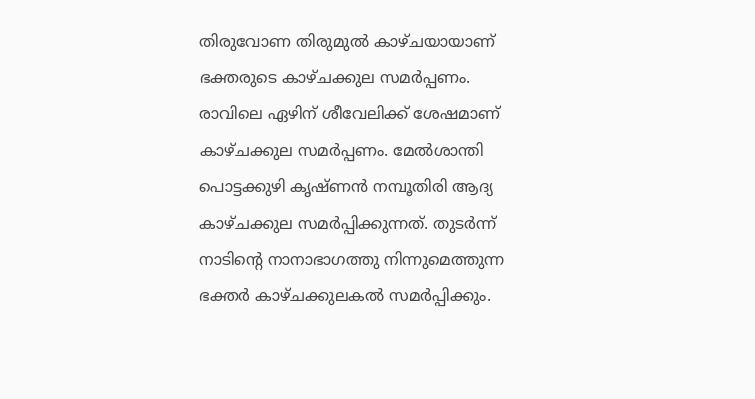തിരുവോണ തിരുമുല്‍ കാഴ്ചയായാണ് ഭക്തരുടെ കാഴ്ചക്കുല സമര്‍പ്പണം. രാവിലെ ഏഴിന് ശീവേലിക്ക് ശേഷമാണ് കാഴ്ചക്കുല സമര്‍പ്പണം. മേല്‍ശാന്തി പൊട്ടക്കുഴി കൃഷ്ണന്‍ നമ്പൂതിരി ആദ്യ കാഴ്ചക്കുല സമര്‍പ്പിക്കുന്നത്. തുടര്‍ന്ന് നാടിന്റെ നാനാഭാഗത്തു നിന്നുമെത്തുന്ന ഭക്തര്‍ കാഴ്ചക്കുലകല്‍ സമര്‍പ്പിക്കും.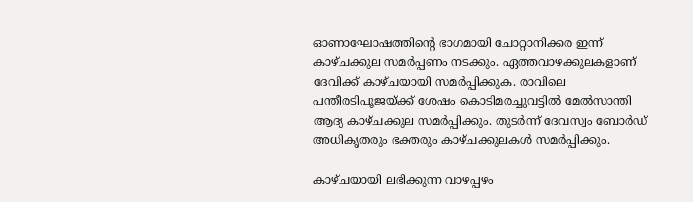ഓണാഘോഷത്തിന്റെ ഭാഗമായി ചോറ്റാനിക്കര ഇന്ന് കാഴ്ചക്കുല സമര്‍പ്പണം നടക്കും. ഏത്തവാഴക്കുലകളാണ് ദേവിക്ക് കാഴ്ചയായി സമര്‍പ്പിക്കുക. രാവിലെ പന്തീരടിപൂജയ്ക്ക് ശേഷം കൊടിമരച്ചുവട്ടില്‍ മേല്‍സാന്തി ആദ്യ കാഴ്ചക്കുല സമര്‍പ്പിക്കും. തുടര്‍ന്ന് ദേവസ്വം ബോര്‍ഡ് അധികൃതരും ഭക്തരും കാഴ്ചക്കുലകള്‍ സമര്‍പ്പിക്കും.

കാഴ്ചയായി ലഭിക്കുന്ന വാഴപ്പഴം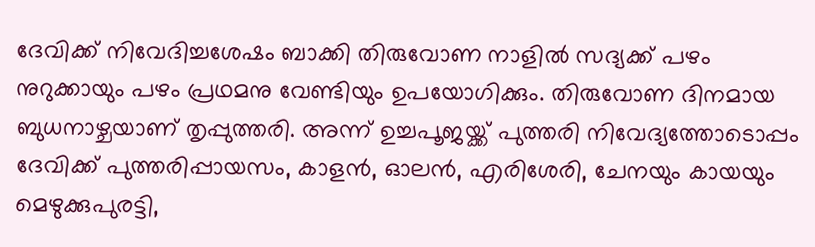ദേവിക്ക് നിവേദിച്ചശേഷം ബാക്കി തിരുവോണ നാളില്‍ സദ്യക്ക് പഴം നുറുക്കായും പഴം പ്രഥമനു വേണ്ടിയും ഉപയോഗിക്കും. തിരുവോണ ദിനമായ ബുധനാഴ്ചയാണ് തൃപ്പുത്തരി. അന്ന് ഉച്ചപൂജയ്ക്ക് പുത്തരി നിവേദ്യത്തോടൊപ്പം ദേവിക്ക് പുത്തരിപ്പായസം, കാളന്‍, ഓലന്‍, എരിശേരി, ചേനയും കായയും മെഴുക്കുപുരട്ടി,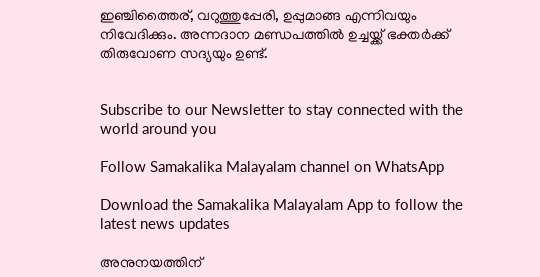ഇഞ്ചിത്തൈര്, വറുത്തുപ്പേരി, ഉപ്പുമാങ്ങ എന്നിവയും നിവേദിക്കും. അന്നദാന മണ്ഡപത്തില്‍ ഉച്ചയ്ക്ക് ഭക്തര്‍ക്ക് തിരുവോണ സദ്യയും ഉണ്ട്.


Subscribe to our Newsletter to stay connected with the world around you

Follow Samakalika Malayalam channel on WhatsApp

Download the Samakalika Malayalam App to follow the latest news updates

അനുനയത്തിന്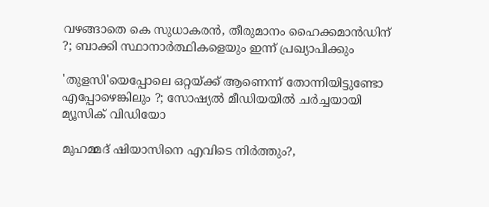വഴങ്ങാതെ കെ സുധാകരന്‍, തീരുമാനം ഹൈക്കമാന്‍ഡിന് ?; ബാക്കി സ്ഥാനാര്‍ത്ഥികളെയും ഇന്ന് പ്രഖ്യാപിക്കും

'തുളസി'യെപ്പോലെ ഒറ്റയ്ക്ക് ആണെന്ന് തോന്നിയിട്ടുണ്ടോ എപ്പോഴെങ്കിലും ?; സോഷ്യൽ മീഡിയയിൽ ചർച്ചയായി മ്യൂസിക് വിഡിയോ

മുഹമ്മദ് ഷിയാസിനെ എവിടെ നിര്‍ത്തും?,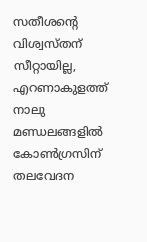സതീശന്‍റെ വിശ്വസ്തന് സീറ്റായില്ല, എറണാകുളത്ത് നാലു മണ്ഡലങ്ങളില്‍ കോണ്‍ഗ്രസിന് തലവേദന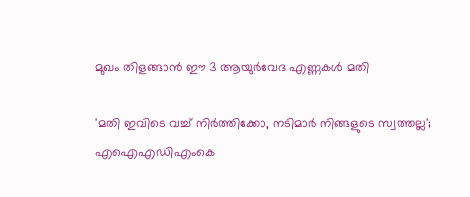മുഖം തിളങ്ങാൻ ഈ 3 ആയുർവേദ എണ്ണകൾ മതി

'മതി ഇവിടെ വച്ച് നിർത്തിക്കോ, നടിമാർ നിങ്ങളുടെ സ്വത്തല്ല'; എഐഎഡിഎംകെ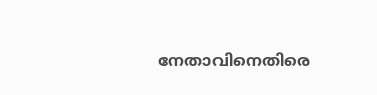നേതാവിനെതിരെ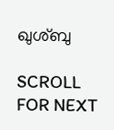ഖുശ്ബു

SCROLL FOR NEXT